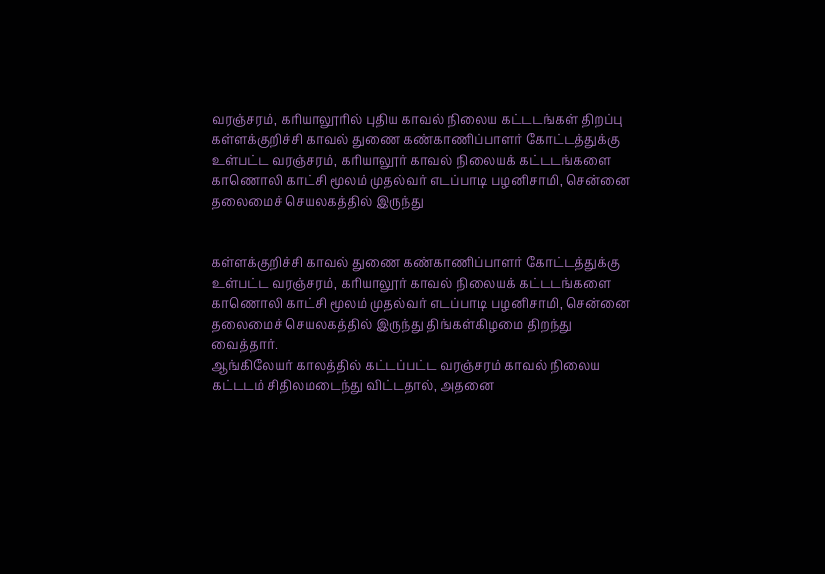வரஞ்சரம், கரியாலூரில் புதிய காவல் நிலைய கட்டடங்கள் திறப்பு
கள்ளக்குறிச்சி காவல் துணை கண்காணிப்பாளர் கோட்டத்துக்கு உள்பட்ட வரஞ்சரம், கரியாலூர் காவல் நிலையக் கட்டடங்களை காணொலி காட்சி மூலம் முதல்வர் எடப்பாடி பழனிசாமி, சென்னை தலைமைச் செயலகத்தில் இருந்து


கள்ளக்குறிச்சி காவல் துணை கண்காணிப்பாளர் கோட்டத்துக்கு உள்பட்ட வரஞ்சரம், கரியாலூர் காவல் நிலையக் கட்டடங்களை காணொலி காட்சி மூலம் முதல்வர் எடப்பாடி பழனிசாமி, சென்னை தலைமைச் செயலகத்தில் இருந்து திங்கள்கிழமை திறந்து வைத்தார்.
ஆங்கிலேயர் காலத்தில் கட்டப்பட்ட வரஞ்சரம் காவல் நிலைய கட்டடம் சிதிலமடைந்து விட்டதால், அதனை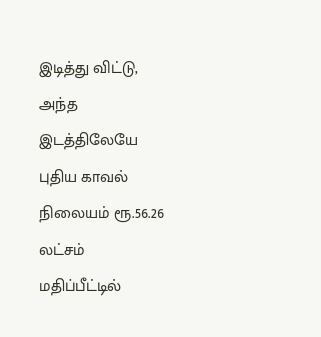இடித்து விட்டு, அந்த இடத்திலேயே புதிய காவல் நிலையம் ரூ.56.26 லட்சம் மதிப்பீட்டில்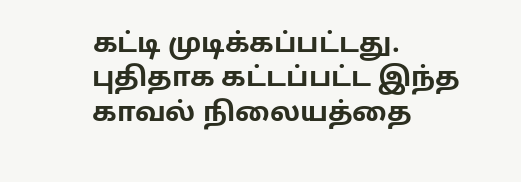கட்டி முடிக்கப்பட்டது.
புதிதாக கட்டப்பட்ட இந்த காவல் நிலையத்தை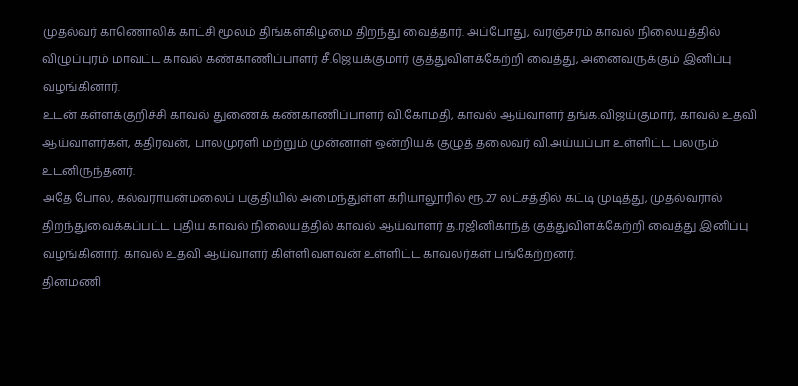முதல்வர் காணொலிக் காட்சி மூலம் திங்கள்கிழமை திறந்து வைத்தார். அப்போது, வரஞ்சரம் காவல் நிலையத்தில் விழுப்புரம் மாவட்ட காவல் கண்காணிப்பாளர் சீ.ஜெயக்குமார் குத்துவிளக்கேற்றி வைத்து, அனைவருக்கும் இனிப்பு வழங்கினார்.
உடன் கள்ளக்குறிச்சி காவல் துணைக் கண்காணிப்பாளர் வி.கோமதி, காவல் ஆய்வாளர் தங்க.விஜய்குமார், காவல் உதவி ஆய்வாளர்கள், கதிரவன், பாலமுரளி மற்றும் முன்னாள் ஒன்றியக் குழுத் தலைவர் வி.அய்யப்பா உள்ளிட்ட பலரும் உடனிருந்தனர்.
அதே போல, கல்வராயன்மலைப் பகுதியில் அமைந்துள்ள கரியாலூரில் ரூ.27 லட்சத்தில் கட்டி முடித்து, முதல்வரால் திறந்துவைக்கப்பட்ட புதிய காவல் நிலையத்தில் காவல் ஆய்வாளர் த.ரஜினிகாந்த் குத்துவிளக்கேற்றி வைத்து இனிப்பு வழங்கினார். காவல் உதவி ஆய்வாளர் கிள்ளிவளவன் உள்ளிட்ட காவலர்கள் பங்கேற்றனர்.
தினமணி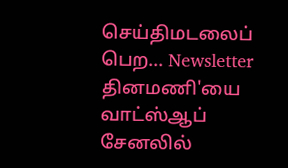செய்திமடலைப் பெற... Newsletter
தினமணி'யை வாட்ஸ்ஆப் சேனலில்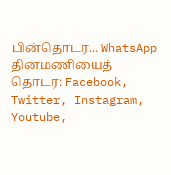பின்தொடர... WhatsApp
தினமணியைத் தொடர: Facebook, Twitter, Instagram, Youtube,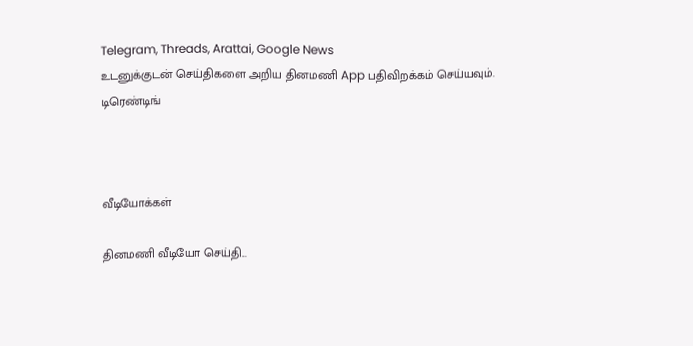Telegram, Threads, Arattai, Google News
உடனுக்குடன் செய்திகளை அறிய தினமணி App பதிவிறக்கம் செய்யவும்.
டிரெண்டிங்



வீடியோக்கள்

தினமணி வீடியோ செய்தி...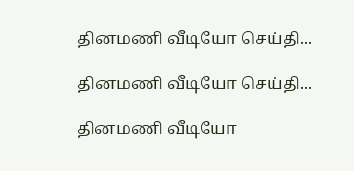தினமணி வீடியோ செய்தி...

தினமணி வீடியோ செய்தி...

தினமணி வீடியோ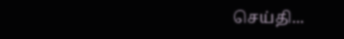செய்தி...